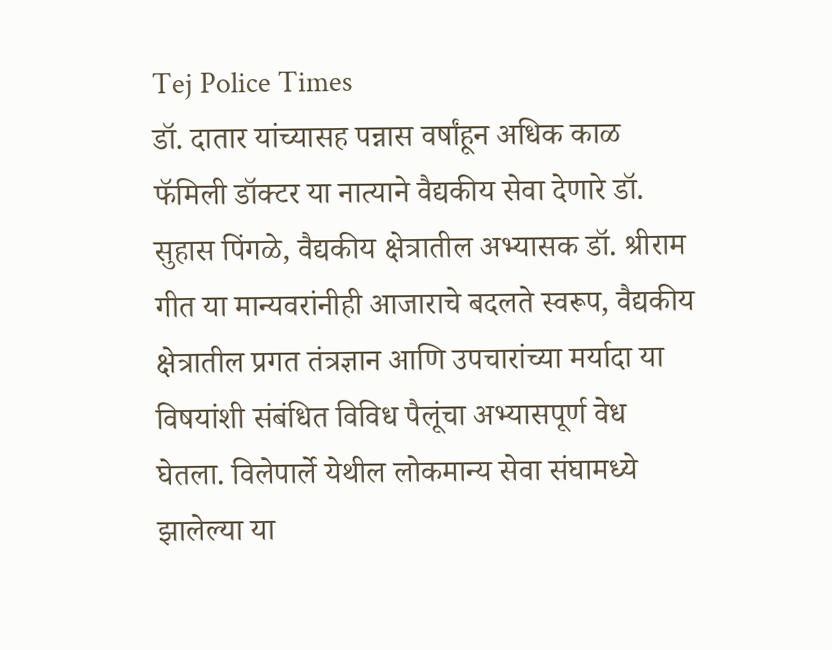Tej Police Times
डॉ. दातार यांच्यासह पन्नास वर्षांहून अधिक काळ फॅमिली डॉक्टर या नात्याने वैद्यकीय सेवा देणारे डॉ. सुहास पिंगळे, वैद्यकीय क्षेत्रातील अभ्यासक डॉ. श्रीराम गीत या मान्यवरांनीही आजाराचे बदलते स्वरूप, वैद्यकीय क्षेत्रातील प्रगत तंत्रज्ञान आणि उपचारांच्या मर्यादा या विषयांशी संबंधित विविध पैलूंचा अभ्यासपूर्ण वेध घेतला. विलेपार्ले येथील लोकमान्य सेवा संघामध्ये झालेल्या या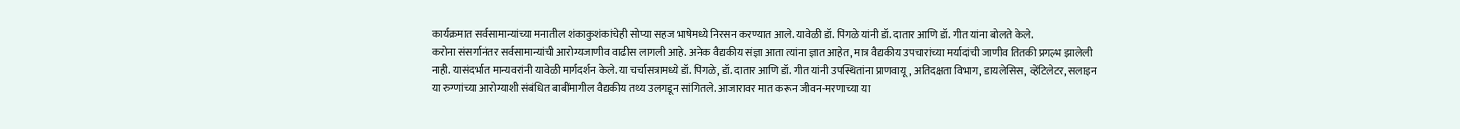कार्यक्रमात सर्वसामान्यांच्या मनातील शंकाकुशंकांचेही सोप्या सहज भाषेमध्ये निरसन करण्यात आले. यावेळी डॉ. पिंगळे यांनी डॉ. दातार आणि डॉ. गीत यांना बोलते केले.
करोना संसर्गानंतर सर्वसामान्यांची आरोग्यजाणीव वाढीस लागली आहे. अनेक वैद्यकीय संज्ञा आता त्यांना ज्ञात आहेत, मात्र वैद्यकीय उपचारांच्या मर्यादांची जाणीव तितकी प्रगल्भ झालेली नाही. यासंदर्भात मान्यवरांनी यावेळी मार्गदर्शन केले. या चर्चासत्रामध्ये डॉ. पिंगळे, डॉ. दातार आणि डॉ. गीत यांनी उपस्थितांना प्राणवायू, अतिदक्षता विभाग, डायलेसिस, व्हेंटिलेटर, सलाइन या रुग्णांच्या आरोग्याशी संबंधित बाबींमागील वैद्यकीय तथ्य उलगडून सांगितले. आजारावर मात करून जीवन-मरणाच्या या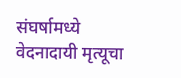संघर्षामध्ये वेदनादायी मृत्यूचा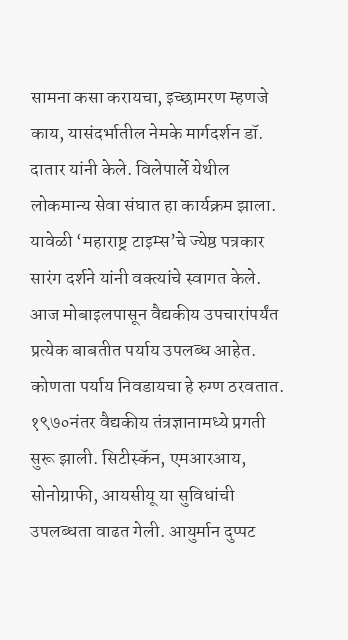सामना कसा करायचा, इच्छामरण म्हणजे काय, यासंदर्भातील नेमके मार्गदर्शन डॉ. दातार यांनी केले. विलेपार्ले येथील लोकमान्य सेवा संघात हा कार्यक्रम झाला. यावेळी ‘महाराष्ट्र टाइम्स’चे ज्येष्ठ पत्रकार सारंग दर्शने यांनी वक्त्यांचे स्वागत केले.
आज मोबाइलपासून वैद्यकीय उपचारांपर्यंत प्रत्येक बाबतीत पर्याय उपलब्ध आहेत. कोणता पर्याय निवडायचा हे रुग्ण ठरवतात. १९७०नंतर वैद्यकीय तंत्रज्ञानामध्ये प्रगती सुरू झाली. सिटीस्कॅन, एमआरआय, सोनोग्राफी, आयसीयू या सुविधांची उपलब्धता वाढत गेली. आयुर्मान दुप्पट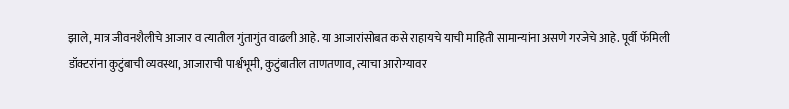झाले, मात्र जीवनशैलीचे आजार व त्यातील गुंतागुंत वाढली आहे. या आजारांसोबत कसे राहायचे याची माहिती सामान्यांना असणे गरजेचे आहे. पूर्वी फॅमिली डॉक्टरांना कुटुंबाची व्यवस्था, आजाराची पार्श्वभूमी, कुटुंबातील ताणतणाव, त्याचा आरोग्यावर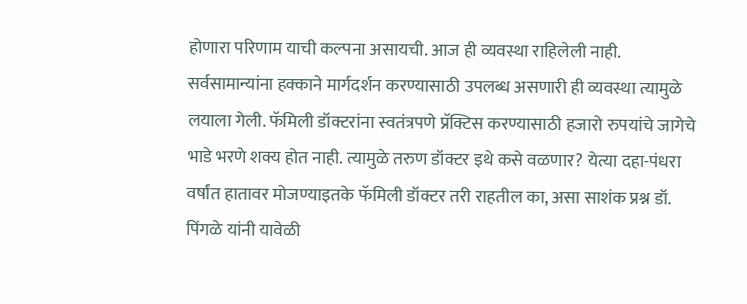होणारा परिणाम याची कल्पना असायची. आज ही व्यवस्था राहिलेली नाही. सर्वसामान्यांना हक्काने मार्गदर्शन करण्यासाठी उपलब्ध असणारी ही व्यवस्था त्यामुळे लयाला गेली. फॅमिली डॉक्टरांना स्वतंत्रपणे प्रॅक्टिस करण्यासाठी हजारो रुपयांचे जागेचे भाडे भरणे शक्य होत नाही. त्यामुळे तरुण डॉक्टर इथे कसे वळणार? येत्या दहा-पंधरा वर्षांत हातावर मोजण्याइतके फॅमिली डॉक्टर तरी राहतील का, असा साशंक प्रश्न डॉ. पिंगळे यांनी यावेळी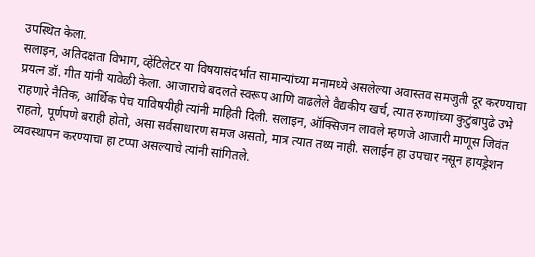उपस्थित केला.
सलाइन, अतिदक्षता विभाग, व्हेंटिलेटर या विषयासंदर्भात सामान्यांच्या मनामध्ये असलेल्या अवास्तव समजुती दूर करण्याचा प्रयत्न डॉ. गीत यांनी यावेळी केला. आजाराचे बदलते स्वरूप आणि वाढलेले वैद्यकीय खर्च, त्यात रुग्णांच्या कुटुंबापुढे उभे राहणारे नैतिक, आर्थिक पेच याविषयीही त्यांनी माहिती दिली. सलाइन, ऑक्सिजन लावले म्हणजे आजारी माणूस जिवंत राहतो, पूर्णपणे बराही होतो, असा सर्वसाधारण समज असतो, मात्र त्यात तथ्य नाही. सलाईन हा उपचार नसून हायड्रेशन व्यवस्थापन करण्याचा हा टप्पा असल्याचे त्यांनी सांगितले.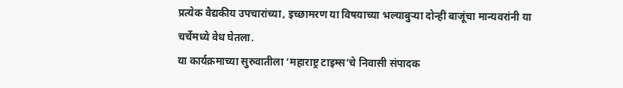प्रत्येक वैद्यकीय उपचारांच्या, इच्छामरण या विषयाच्या भल्याबुऱ्या दोन्ही बाजूंचा मान्यवरांनी या चर्चेमध्ये वेध घेतला.
या कार्यक्रमाच्या सुरुवातीला ‘महाराष्ट्र टाइम्स’चे निवासी संपादक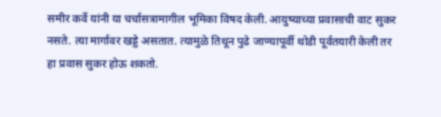समीर कर्वे यांनी या चर्चासत्रामागील भूमिका विषद केली. आयुष्याच्या प्रवासाची वाट सुकर नसते. त्या मार्गावर खड्डे असतात. त्यामुळे तिथून पुढे जाण्यापूर्वी थोडी पूर्वतयारी केली तर हा प्रवास सुकर होऊ शकतो.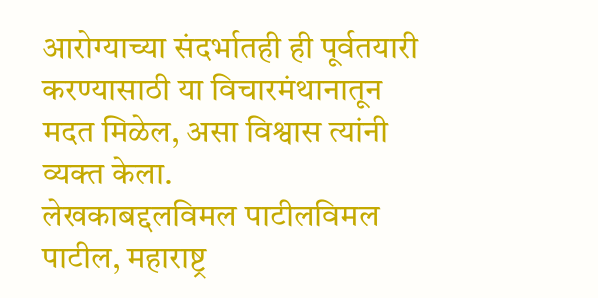आरोग्याच्या संदर्भातही ही पूर्वतयारी करण्यासाठी या विचारमंथानातून मदत मिळेल, असा विश्वास त्यांनी व्यक्त केला.
लेखकाबद्दलविमल पाटीलविमल पाटील, महाराष्ट्र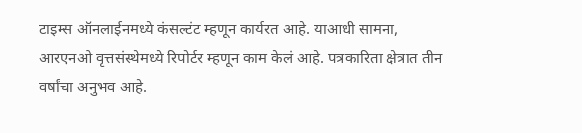टाइम्स ऑनलाईनमध्ये कंसल्टंट म्हणून कार्यरत आहे. याआधी सामना, आरएनओ वृत्तसंस्थेमध्ये रिपोर्टर म्हणून काम केलं आहे. पत्रकारिता क्षेत्रात तीन वर्षांचा अनुभव आहे.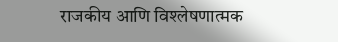राजकीय आणि विश्लेषणात्मक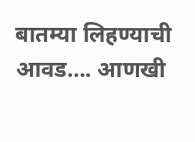बातम्या लिहण्याची आवड…. आणखी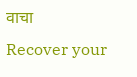वाचा
Recover your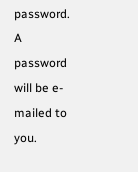password.
A password will be e-mailed to you.